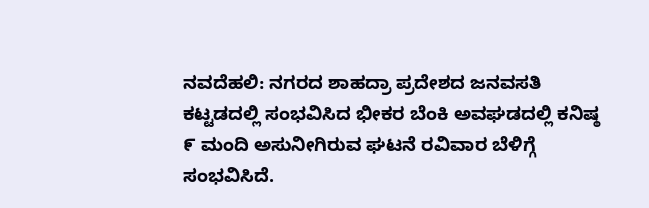ನವದೆಹಲಿ: ನಗರದ ಶಾಹದ್ರಾ ಪ್ರದೇಶದ ಜನವಸತಿ ಕಟ್ಟಡದಲ್ಲಿ ಸಂಭವಿಸಿದ ಭೀಕರ ಬೆಂಕಿ ಅವಘಡದಲ್ಲಿ ಕನಿಷ್ಠ ೯ ಮಂದಿ ಅಸುನೀಗಿರುವ ಘಟನೆ ರವಿವಾರ ಬೆಳಿಗ್ಗೆ ಸಂಭವಿಸಿದೆ.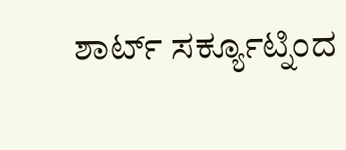ಶಾರ್ಟ್ ಸರ್ಕ್ಯೂಟ್ನಿಂದ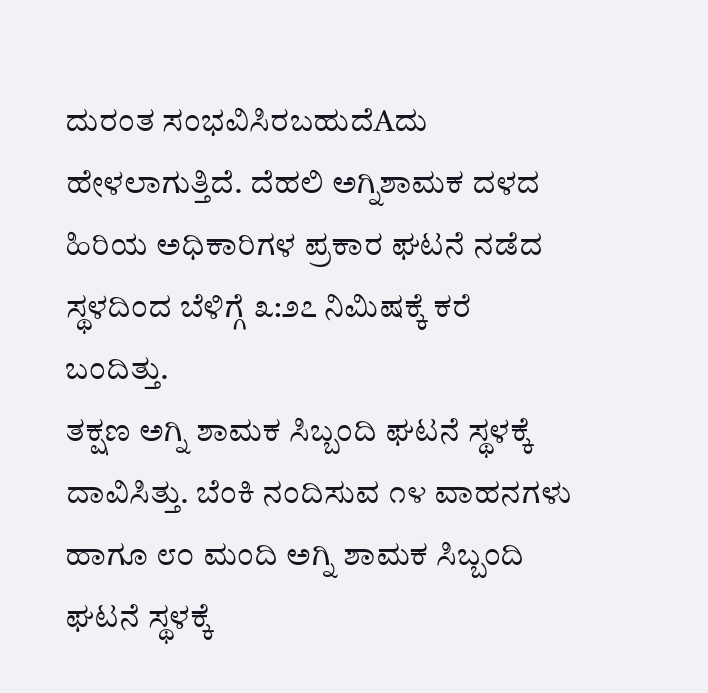ದುರಂತ ಸಂಭವಿಸಿರಬಹುದೆAದು ಹೇಳಲಾಗುತ್ತಿದೆ. ದೆಹಲಿ ಅಗ್ನಿಶಾಮಕ ದಳದ ಹಿರಿಯ ಅಧಿಕಾರಿಗಳ ಪ್ರಕಾರ ಘಟನೆ ನಡೆದ ಸ್ಥಳದಿಂದ ಬೆಳಿಗ್ಗೆ ೩:೨೭ ನಿಮಿಷಕ್ಕೆ ಕರೆ ಬಂದಿತ್ತು.
ತಕ್ಷಣ ಅಗ್ನಿ ಶಾಮಕ ಸಿಬ್ಬಂದಿ ಘಟನೆ ಸ್ಥಳಕ್ಕೆ ದಾವಿಸಿತ್ತು. ಬೆಂಕಿ ನಂದಿಸುವ ೧೪ ವಾಹನಗಳು ಹಾಗೂ ೮೦ ಮಂದಿ ಅಗ್ನಿ ಶಾಮಕ ಸಿಬ್ಬಂದಿ ಘಟನೆ ಸ್ಥಳಕ್ಕೆ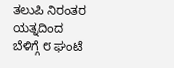ತಲುಪಿ ನಿರಂತರ ಯತ್ನದಿಂದ ಬೆಳಿಗ್ಗೆ ೮ ಘಂಟೆ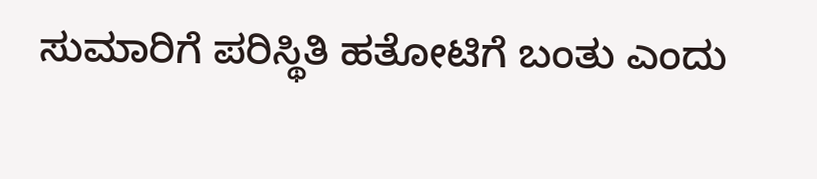ಸುಮಾರಿಗೆ ಪರಿಸ್ಥಿತಿ ಹತೋಟಿಗೆ ಬಂತು ಎಂದು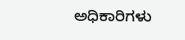ಅಧಿಕಾರಿಗಳು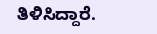ತಿಳಿಸಿದ್ದಾರೆ.